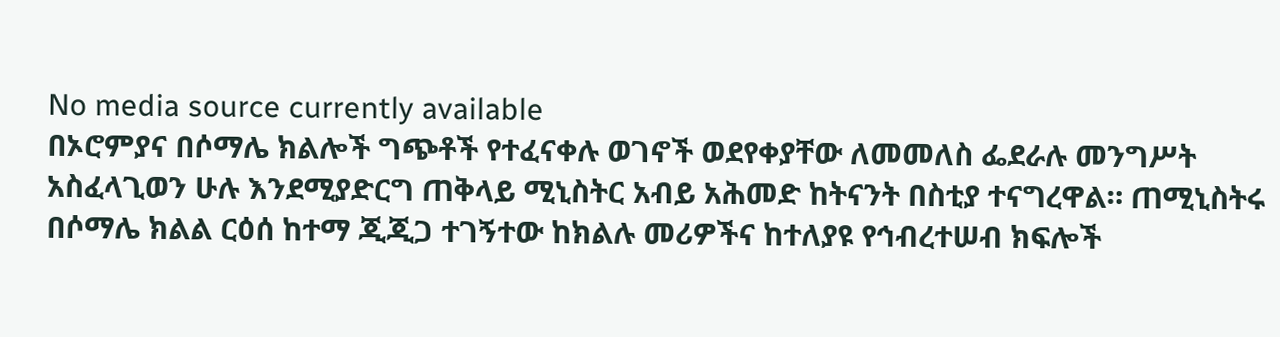No media source currently available
በኦሮምያና በሶማሌ ክልሎች ግጭቶች የተፈናቀሉ ወገኖች ወደየቀያቸው ለመመለስ ፌደራሉ መንግሥት አስፈላጊወን ሁሉ እንደሚያድርግ ጠቅላይ ሚኒስትር አብይ አሕመድ ከትናንት በስቲያ ተናግረዋል። ጠሚኒስትሩ በሶማሌ ክልል ርዕሰ ከተማ ጂጂጋ ተገኝተው ከክልሉ መሪዎችና ከተለያዩ የኅብረተሠብ ክፍሎች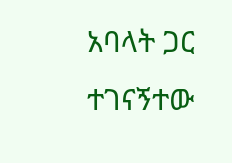አባላት ጋር ተገናኝተው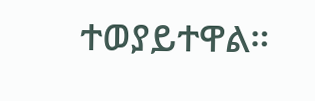ተወያይተዋል።